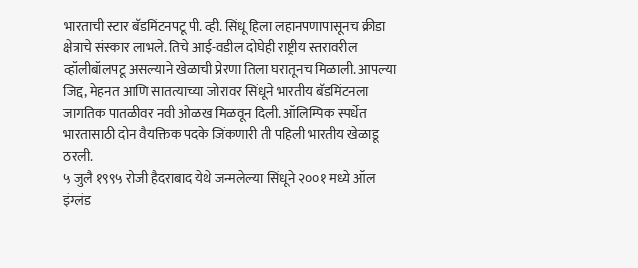भारताची स्टार बॅडमिंटनपटू पी. व्ही. सिंधू हिला लहानपणापासूनच क्रीडा क्षेत्राचे संस्कार लाभले. तिचे आई-वडील दोघेही राष्ट्रीय स्तरावरील व्हॉलीबॉलपटू असल्याने खेळाची प्रेरणा तिला घरातूनच मिळाली. आपल्या जिद्द, मेहनत आणि सातत्याच्या जोरावर सिंधूने भारतीय बॅडमिंटनला जागतिक पातळीवर नवी ओळख मिळवून दिली. ऑलिम्पिक स्पर्धेत भारतासाठी दोन वैयक्तिक पदके जिंकणारी ती पहिली भारतीय खेळाडू ठरली.
५ जुलै १९९५ रोजी हैदराबाद येथे जन्मलेल्या सिंधूने २००१ मध्ये ऑल इंग्लंड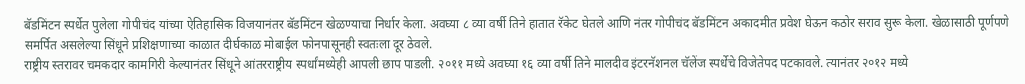बॅडमिंटन स्पर्धेत पुलेला गोपीचंद यांच्या ऐतिहासिक विजयानंतर बॅडमिंटन खेळण्याचा निर्धार केला. अवघ्या ८ व्या वर्षी तिने हातात रॅकेट घेतले आणि नंतर गोपीचंद बॅडमिंटन अकादमीत प्रवेश घेऊन कठोर सराव सुरू केला. खेळासाठी पूर्णपणे समर्पित असलेल्या सिंधूने प्रशिक्षणाच्या काळात दीर्घकाळ मोबाईल फोनपासूनही स्वतःला दूर ठेवले.
राष्ट्रीय स्तरावर चमकदार कामगिरी केल्यानंतर सिंधूने आंतरराष्ट्रीय स्पर्धांमध्येही आपली छाप पाडली. २०११ मध्ये अवघ्या १६ व्या वर्षी तिने मालदीव इंटरनॅशनल चॅलेंज स्पर्धेचे विजेतेपद पटकावले. त्यानंतर २०१२ मध्ये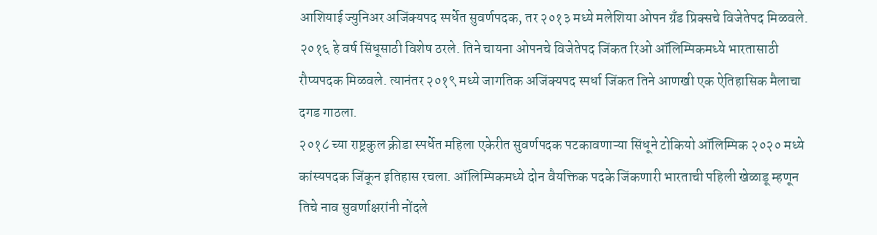आशियाई ज्युनिअर अजिंक्यपद स्पर्धेत सुवर्णपदक, तर २०१३ मध्ये मलेशिया ओपन ग्रँड प्रिक्सचे विजेतेपद मिळवले.
२०१६ हे वर्ष सिंधूसाठी विशेष ठरले. तिने चायना ओपनचे विजेतेपद जिंकत रिओ ऑलिम्पिकमध्ये भारतासाठी रौप्यपदक मिळवले. त्यानंतर २०१९ मध्ये जागतिक अजिंक्यपद स्पर्धा जिंकत तिने आणखी एक ऐतिहासिक मैलाचा दगड गाठला.
२०१८ च्या राष्ट्रकुल क्रीडा स्पर्धेत महिला एकेरीत सुवर्णपदक पटकावणाऱ्या सिंधूने टोकियो ऑलिम्पिक २०२० मध्ये कांस्यपदक जिंकून इतिहास रचला. ऑलिम्पिकमध्ये दोन वैयक्तिक पदके जिंकणारी भारताची पहिली खेळाडू म्हणून तिचे नाव सुवर्णाक्षरांनी नोंदले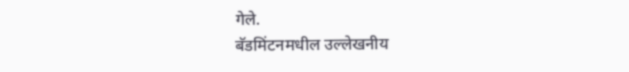गेले.
बॅडमिंटनमधील उल्लेखनीय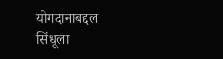योगदानाबद्दल सिंधूला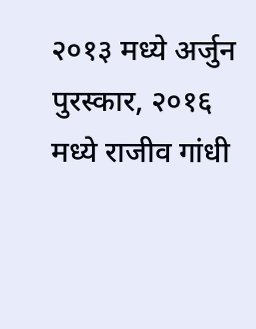२०१३ मध्ये अर्जुन पुरस्कार, २०१६ मध्ये राजीव गांधी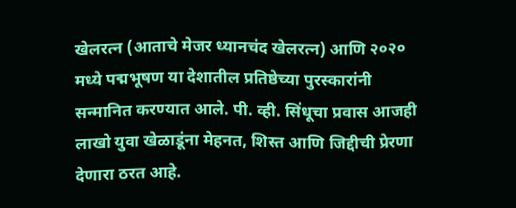खेलरत्न (आताचे मेजर ध्यानचंद खेलरत्न) आणि २०२० मध्ये पद्मभूषण या देशातील प्रतिष्ठेच्या पुरस्कारांनी सन्मानित करण्यात आले. पी. व्ही. सिंधूचा प्रवास आजही लाखो युवा खेळाडूंना मेहनत, शिस्त आणि जिद्दीची प्रेरणा देणारा ठरत आहे.